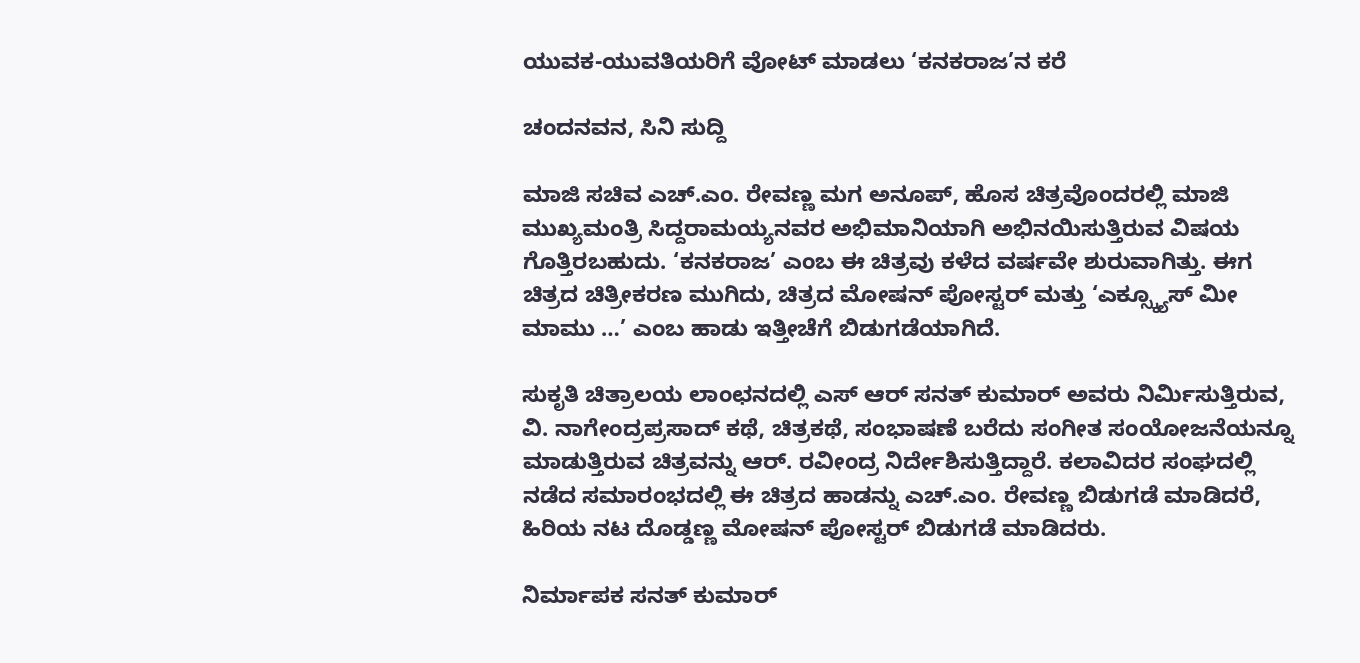ಯುವಕ-ಯುವತಿಯರಿಗೆ ವೋಟ್‍ ಮಾಡಲು ‘ಕನಕರಾಜ’ನ ಕರೆ

ಚಂದನವನ, ಸಿನಿ ಸುದ್ದಿ

ಮಾಜಿ ಸಚಿವ ಎಚ್‍.ಎಂ. ರೇವಣ್ಣ ಮಗ ಅನೂಪ್‍, ಹೊಸ ಚಿತ್ರವೊಂದರಲ್ಲಿ ಮಾಜಿ ಮುಖ್ಯಮಂತ್ರಿ ಸಿದ್ದರಾಮಯ್ಯನವರ ಅಭಿಮಾನಿಯಾಗಿ ಅಭಿನಯಿಸುತ್ತಿರುವ ವಿಷಯ ಗೊತ್ತಿರಬಹುದು. ‘ಕನಕರಾಜ’ ಎಂಬ ಈ ಚಿತ್ರವು ಕಳೆದ ವರ್ಷವೇ ಶುರುವಾಗಿತ್ತು. ಈಗ ಚಿತ್ರದ ಚಿತ್ರೀಕರಣ ಮುಗಿದು, ಚಿತ್ರದ ಮೋಷನ್ ಪೋಸ್ಟರ್‍ ಮತ್ತು ‘ಎಕ್ಸ್ಕ್ಯೂಸ್‍ ಮೀ ಮಾಮು …’ ಎಂಬ ಹಾಡು ಇತ್ತೀಚೆಗೆ ಬಿಡುಗಡೆಯಾಗಿದೆ.

ಸುಕೃತಿ ಚಿತ್ರಾಲಯ ಲಾಂಛನದಲ್ಲಿ ಎಸ್ ಆರ್ ಸನತ್ ಕುಮಾರ್ ಅವರು ನಿರ್ಮಿಸುತ್ತಿರುವ, ವಿ. ನಾಗೇಂದ್ರಪ್ರಸಾದ್ ಕಥೆ, ಚಿತ್ರಕಥೆ, ಸಂಭಾಷಣೆ ಬರೆದು ಸಂಗೀತ ಸಂಯೋಜನೆಯನ್ನೂ ಮಾಡುತ್ತಿರುವ ಚಿತ್ರವನ್ನು ಆರ್‍. ರವೀಂದ್ರ ನಿರ್ದೇಶಿಸುತ್ತಿದ್ದಾರೆ. ಕಲಾವಿದರ ಸಂಘದಲ್ಲಿ ನಡೆದ ಸಮಾರಂಭದಲ್ಲಿ ಈ ಚಿತ್ರದ ಹಾಡನ್ನು ಎಚ್‍.ಎಂ. ರೇವಣ್ಣ ಬಿಡುಗಡೆ ಮಾಡಿದರೆ, ಹಿರಿಯ ನಟ ದೊಡ್ಡಣ್ಣ ಮೋಷನ್‍ ಪೋಸ್ಟರ್‍ ಬಿಡುಗಡೆ ಮಾಡಿದರು.

ನಿರ್ಮಾಪಕ ಸನತ್‍ ಕುಮಾರ್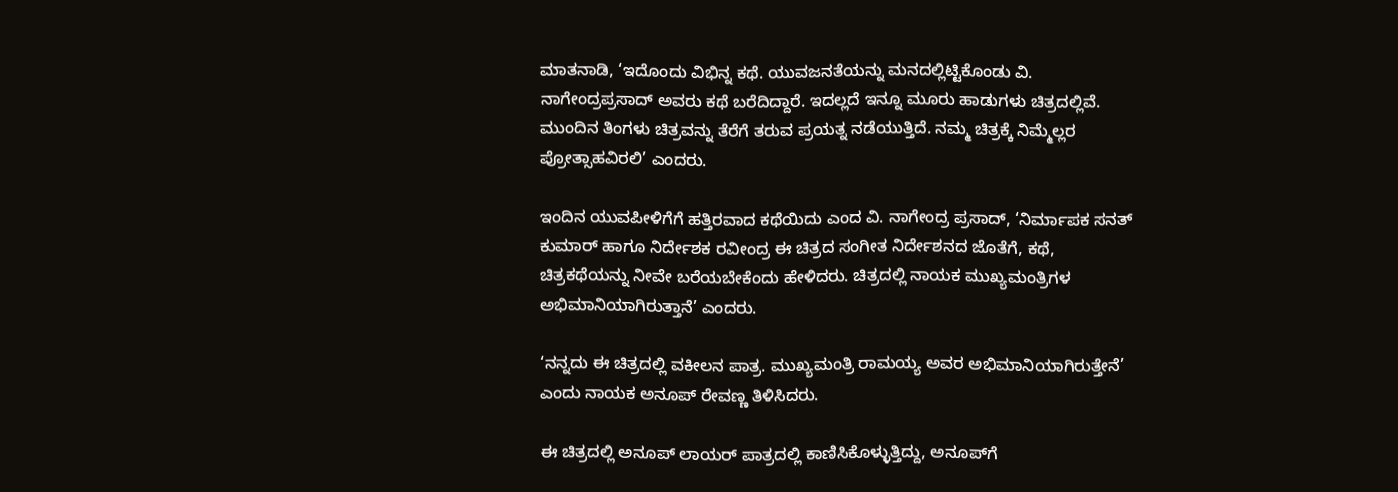ಮಾತನಾಡಿ, ‘ಇದೊಂದು ವಿಭಿನ್ನ ಕಥೆ. ಯುವಜನತೆಯನ್ನು ಮನದಲ್ಲಿಟ್ಟಿಕೊಂಡು ವಿ. ನಾಗೇಂದ್ರಪ್ರಸಾದ್ ಅವರು ಕಥೆ ಬರೆದಿದ್ದಾರೆ. ಇದಲ್ಲದೆ ಇನ್ನೂ ಮೂರು ಹಾಡುಗಳು ಚಿತ್ರದಲ್ಲಿವೆ. ಮುಂದಿನ ತಿಂಗಳು ಚಿತ್ರವನ್ನು ತೆರೆಗೆ ತರುವ ಪ್ರಯತ್ನ ನಡೆಯುತ್ತಿದೆ. ನಮ್ಮ ಚಿತ್ರಕ್ಕೆ ನಿಮ್ಮೆಲ್ಲರ ಪ್ರೋತ್ಸಾಹವಿರಲಿ’ ಎಂದರು.

ಇಂದಿನ ಯುವಪೀಳಿಗೆಗೆ ಹತ್ತಿರವಾದ ಕಥೆಯಿದು ಎಂದ ವಿ. ನಾಗೇಂದ್ರ ಪ್ರಸಾದ್, ‘ನಿರ್ಮಾಪಕ ಸನತ್ ಕುಮಾರ್ ಹಾಗೂ ನಿರ್ದೇಶಕ ರವೀಂದ್ರ ಈ ಚಿತ್ರದ ಸಂಗೀತ ನಿರ್ದೇಶನದ ಜೊತೆಗೆ, ಕಥೆ, ಚಿತ್ರಕಥೆಯನ್ನು ನೀವೇ ಬರೆಯಬೇಕೆಂದು ಹೇಳಿದರು. ಚಿತ್ರದಲ್ಲಿ ನಾಯಕ ಮುಖ್ಯಮಂತ್ರಿಗಳ ಅಭಿಮಾನಿಯಾಗಿರುತ್ತಾನೆ’ ಎಂದರು.

‘ನನ್ನದು ಈ ಚಿತ್ರದಲ್ಲಿ ವಕೀಲನ ಪಾತ್ರ. ಮುಖ್ಯಮಂತ್ರಿ ರಾಮಯ್ಯ ಅವರ ಅಭಿಮಾನಿಯಾಗಿರುತ್ತೇನೆ’ ಎಂದು ನಾಯಕ ಅನೂಪ್ ರೇವಣ್ಣ ತಿಳಿಸಿದರು.

ಈ ಚಿತ್ರದಲ್ಲಿ ಅನೂಪ್‍ ಲಾಯರ್ ಪಾತ್ರದಲ್ಲಿ ಕಾಣಿಸಿಕೊಳ್ಳುತ್ತಿದ್ದು, ಅನೂಪ್‍ಗೆ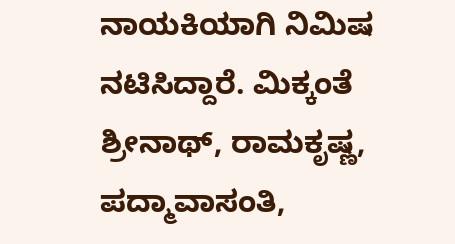ನಾಯಕಿಯಾಗಿ ನಿಮಿಷ ನಟಿಸಿದ್ದಾರೆ. ಮಿಕ್ಕಂತೆ ಶ್ರೀನಾಥ್‍, ರಾಮಕೃಷ್ಣ, ಪದ್ಮಾವಾಸಂತಿ,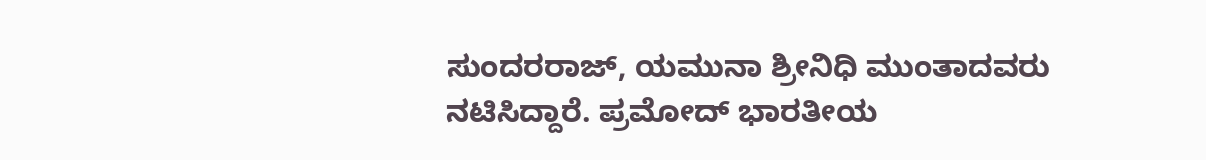ಸುಂದರರಾಜ್‍, ಯಮುನಾ ಶ್ರೀನಿಧಿ ಮುಂತಾದವರು ನಟಿಸಿದ್ದಾರೆ. ಪ್ರಮೋದ್‍ ಭಾರತೀಯ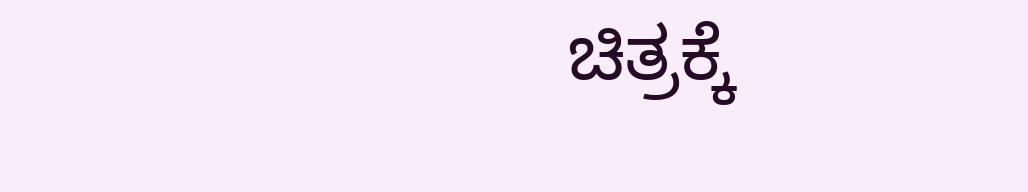ಚಿತ್ರಕ್ಕೆ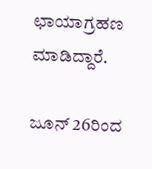ಛಾಯಾಗ್ರಹಣ ಮಾಡಿದ್ದಾರೆ.

ಜೂನ್‍ 26ರಿಂದ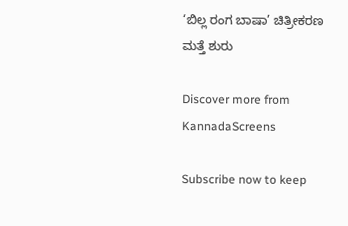‘ಬಿಲ್ಲ ರಂಗ ಬಾಷಾ’ ಚಿತ್ರೀಕರಣ ಮತ್ತೆ ಶುರು

Discover more from KannadaScreens

Subscribe now to keep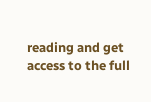reading and get access to the full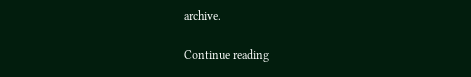archive.

Continue reading